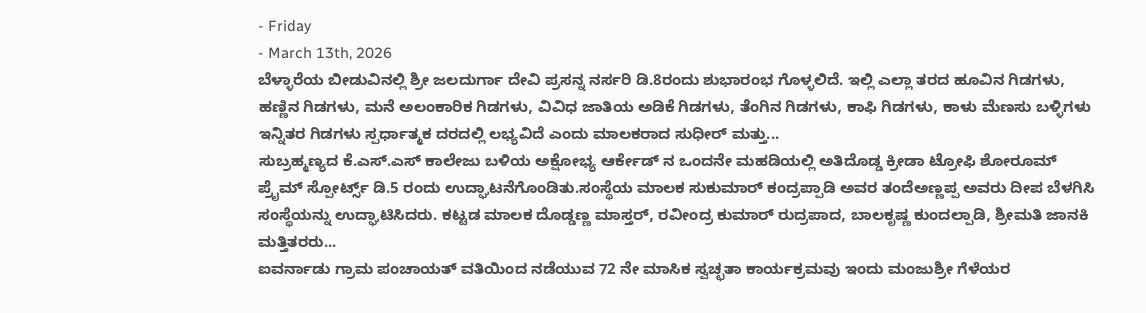- Friday
- March 13th, 2026
ಬೆಳ್ಳಾರೆಯ ಬೀಡುವಿನಲ್ಲಿ ಶ್ರೀ ಜಲದುರ್ಗಾ ದೇವಿ ಪ್ರಸನ್ನ ನರ್ಸರಿ ಡಿ.8ರಂದು ಶುಭಾರಂಭ ಗೊಳ್ಳಲಿದೆ. ಇಲ್ಲಿ ಎಲ್ಲಾ ತರದ ಹೂವಿನ ಗಿಡಗಳು, ಹಣ್ಣಿನ ಗಿಡಗಳು, ಮನೆ ಅಲಂಕಾರಿಕ ಗಿಡಗಳು, ವಿವಿಧ ಜಾತಿಯ ಅಡಿಕೆ ಗಿಡಗಳು, ತೆಂಗಿನ ಗಿಡಗಳು, ಕಾಫಿ ಗಿಡಗಳು, ಕಾಳು ಮೆಣಸು ಬಳ್ಳಿಗಳು ಇನ್ನಿತರ ಗಿಡಗಳು ಸ್ಪರ್ಧಾತ್ಮಕ ದರದಲ್ಲಿ ಲಭ್ಯವಿದೆ ಎಂದು ಮಾಲಕರಾದ ಸುಧೀರ್ ಮತ್ತು...
ಸುಬ್ರಹ್ಮಣ್ಯದ ಕೆ.ಎಸ್.ಎಸ್ ಕಾಲೇಜು ಬಳಿಯ ಅಕ್ಷೋಭ್ಯ ಆರ್ಕೇಡ್ ನ ಒಂದನೇ ಮಹಡಿಯಲ್ಲಿ ಅತಿದೊಡ್ಡ ಕ್ರೀಡಾ ಟ್ರೋಫಿ ಶೋರೂಮ್ ಪ್ರೈಮ್ ಸ್ಪೋರ್ಟ್ಸ್ ಡಿ.5 ರಂದು ಉದ್ಘಾಟನೆಗೊಂಡಿತು.ಸಂಸ್ಥೆಯ ಮಾಲಕ ಸುಕುಮಾರ್ ಕಂದ್ರಪ್ಪಾಡಿ ಅವರ ತಂದೆಅಣ್ಣಪ್ಪ ಅವರು ದೀಪ ಬೆಳಗಿಸಿ ಸಂಸ್ಥೆಯನ್ನು ಉದ್ಘಾಟಿಸಿದರು. ಕಟ್ಟಡ ಮಾಲಕ ದೊಡ್ಡಣ್ಣ ಮಾಸ್ತರ್, ರವೀಂದ್ರ ಕುಮಾರ್ ರುದ್ರಪಾದ, ಬಾಲಕೃಷ್ಣ ಕುಂದಲ್ಪಾಡಿ, ಶ್ರೀಮತಿ ಜಾನಕಿ ಮತ್ತಿತರರು...
ಐವರ್ನಾಡು ಗ್ರಾಮ ಪಂಚಾಯತ್ ವತಿಯಿಂದ ನಡೆಯುವ 72 ನೇ ಮಾಸಿಕ ಸ್ವಚ್ಛತಾ ಕಾರ್ಯಕ್ರಮವು ಇಂದು ಮಂಜುಶ್ರೀ ಗೆಳೆಯರ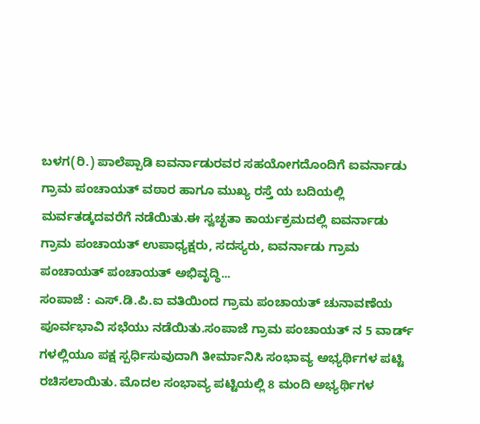ಬಳಗ(ರಿ.) ಪಾಲೆಪ್ಪಾಡಿ ಐವರ್ನಾಡುರವರ ಸಹಯೋಗದೊಂದಿಗೆ ಐವರ್ನಾಡು ಗ್ರಾಮ ಪಂಚಾಯತ್ ವಠಾರ ಹಾಗೂ ಮುಖ್ಯ ರಸ್ತೆ ಯ ಬದಿಯಲ್ಲಿ ಮರ್ವತಡ್ಕದವರೆಗೆ ನಡೆಯಿತು.ಈ ಸ್ವಚ್ಛತಾ ಕಾರ್ಯಕ್ರಮದಲ್ಲಿ ಐವರ್ನಾಡು ಗ್ರಾಮ ಪಂಚಾಯತ್ ಉಪಾಧ್ಯಕ್ಷರು, ಸದಸ್ಯರು, ಐವರ್ನಾಡು ಗ್ರಾಮ ಪಂಚಾಯತ್ ಪಂಚಾಯತ್ ಅಭಿವೃದ್ಧಿ...
ಸಂಪಾಜೆ : ಎಸ್.ಡಿ.ಪಿ.ಐ ವತಿಯಿಂದ ಗ್ರಾಮ ಪಂಚಾಯತ್ ಚುನಾವಣೆಯ ಪೂರ್ವಭಾವಿ ಸಭೆಯು ನಡೆಯಿತು.ಸಂಪಾಜೆ ಗ್ರಾಮ ಪಂಚಾಯತ್ ನ 5 ವಾರ್ಡ್ ಗಳಲ್ಲಿಯೂ ಪಕ್ಷ ಸ್ಪರ್ಧಿಸುವುದಾಗಿ ತೀರ್ಮಾನಿಸಿ ಸಂಭಾವ್ಯ ಅಭ್ಯರ್ಥಿಗಳ ಪಟ್ಟಿ ರಚಿಸಲಾಯಿತು. ಮೊದಲ ಸಂಭಾವ್ಯ ಪಟ್ಟಿಯಲ್ಲಿ 8 ಮಂದಿ ಅಭ್ಯರ್ಥಿಗಳ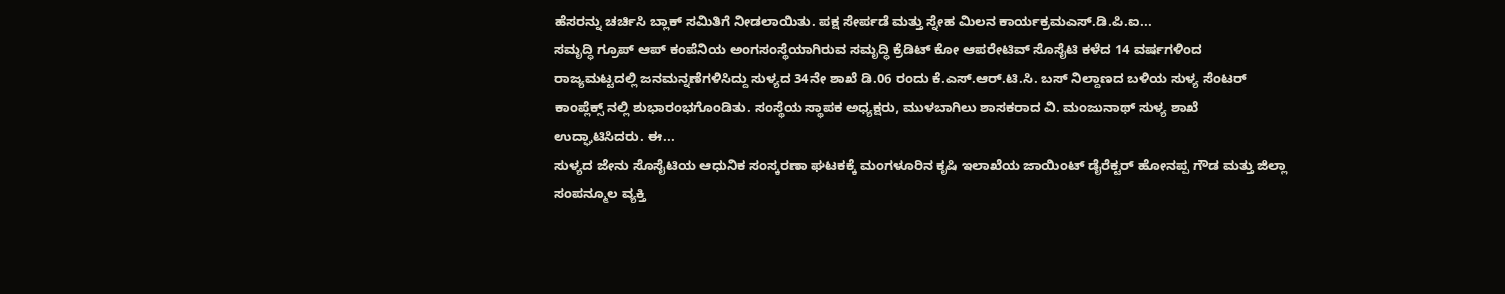ಹೆಸರನ್ನು ಚರ್ಚಿಸಿ ಬ್ಲಾಕ್ ಸಮಿತಿಗೆ ನೀಡಲಾಯಿತು. ಪಕ್ಷ ಸೇರ್ಪಡೆ ಮತ್ತು ಸ್ನೇಹ ಮಿಲನ ಕಾರ್ಯಕ್ರಮಎಸ್.ಡಿ.ಪಿ.ಐ...
ಸಮೃದ್ಧಿ ಗ್ರೂಪ್ ಆಪ್ ಕಂಪೆನಿಯ ಅಂಗಸಂಸ್ಥೆಯಾಗಿರುವ ಸಮೃದ್ಧಿ ಕ್ರೆಡಿಟ್ ಕೋ ಆಪರೇಟಿವ್ ಸೊಸೈಟಿ ಕಳೆದ 14 ವರ್ಷಗಳಿಂದ ರಾಜ್ಯಮಟ್ಟದಲ್ಲಿ ಜನಮನ್ನಣೆಗಳಿಸಿದ್ದು ಸುಳ್ಯದ 34ನೇ ಶಾಖೆ ಡಿ.06 ರಂದು ಕೆ.ಎಸ್.ಆರ್.ಟಿ.ಸಿ. ಬಸ್ ನಿಲ್ದಾಣದ ಬಳಿಯ ಸುಳ್ಯ ಸೆಂಟರ್ ಕಾಂಪ್ಲೆಕ್ಸ್ ನಲ್ಲಿ ಶುಭಾರಂಭಗೊಂಡಿತು. ಸಂಸ್ಥೆಯ ಸ್ಥಾಪಕ ಅಧ್ಯಕ್ಷರು, ಮುಳಬಾಗಿಲು ಶಾಸಕರಾದ ವಿ. ಮಂಜುನಾಥ್ ಸುಳ್ಯ ಶಾಖೆ ಉದ್ಘಾಟಿಸಿದರು. ಈ...
ಸುಳ್ಯದ ಜೇನು ಸೊಸೈಟಿಯ ಆಧುನಿಕ ಸಂಸ್ಕರಣಾ ಘಟಕಕ್ಕೆ ಮಂಗಳೂರಿನ ಕೃಷಿ ಇಲಾಖೆಯ ಜಾಯಿಂಟ್ ಡೈರೆಕ್ಟರ್ ಹೋನಪ್ಪ ಗೌಡ ಮತ್ತು ಜಿಲ್ಲಾ ಸಂಪನ್ಮೂಲ ವ್ಯಕ್ತಿ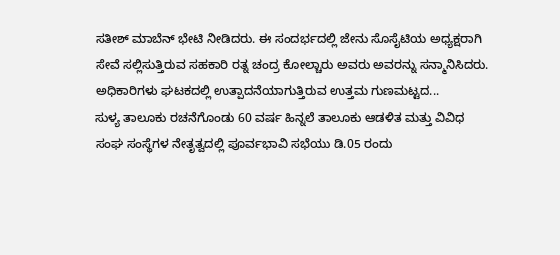ಸತೀಶ್ ಮಾಬೆನ್ ಭೇಟಿ ನೀಡಿದರು. ಈ ಸಂದರ್ಭದಲ್ಲಿ ಜೇನು ಸೊಸೈಟಿಯ ಅಧ್ಯಕ್ಷರಾಗಿ ಸೇವೆ ಸಲ್ಲಿಸುತ್ತಿರುವ ಸಹಕಾರಿ ರತ್ನ ಚಂದ್ರ ಕೋಲ್ಚಾರು ಅವರು ಅವರನ್ನು ಸನ್ಮಾನಿಸಿದರು. ಅಧಿಕಾರಿಗಳು ಘಟಕದಲ್ಲಿ ಉತ್ಪಾದನೆಯಾಗುತ್ತಿರುವ ಉತ್ತಮ ಗುಣಮಟ್ಟದ...
ಸುಳ್ಯ ತಾಲೂಕು ರಚನೆಗೊಂಡು 60 ವರ್ಷ ಹಿನ್ನಲೆ ತಾಲೂಕು ಆಡಳಿತ ಮತ್ತು ವಿವಿಧ ಸಂಘ ಸಂಸ್ಥೆಗಳ ನೇತೃತ್ವದಲ್ಲಿ ಪೂರ್ವಭಾವಿ ಸಭೆಯು ಡಿ.05 ರಂದು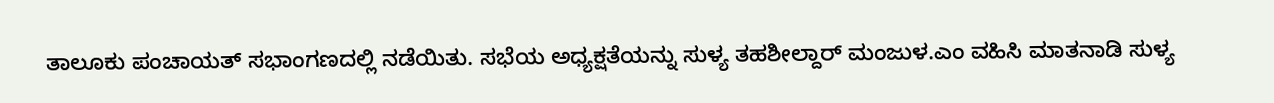ತಾಲೂಕು ಪಂಚಾಯತ್ ಸಭಾಂಗಣದಲ್ಲಿ ನಡೆಯಿತು. ಸಭೆಯ ಅಧ್ಯಕ್ಷತೆಯನ್ನು ಸುಳ್ಯ ತಹಶೀಲ್ದಾರ್ ಮಂಜುಳ.ಎಂ ವಹಿಸಿ ಮಾತನಾಡಿ ಸುಳ್ಯ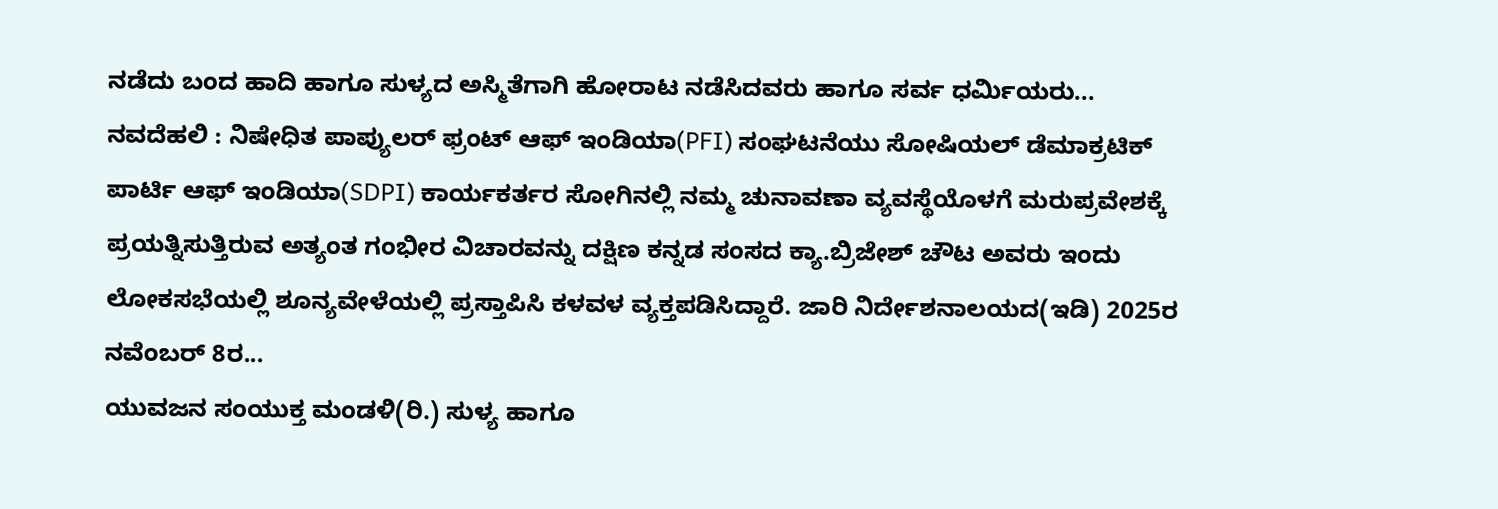ನಡೆದು ಬಂದ ಹಾದಿ ಹಾಗೂ ಸುಳ್ಯದ ಅಸ್ಮಿತೆಗಾಗಿ ಹೋರಾಟ ನಡೆಸಿದವರು ಹಾಗೂ ಸರ್ವ ಧರ್ಮಿಯರು...
ನವದೆಹಲಿ : ನಿಷೇಧಿತ ಪಾಪ್ಯುಲರ್ ಫ್ರಂಟ್ ಆಫ್ ಇಂಡಿಯಾ(PFI) ಸಂಘಟನೆಯು ಸೋಷಿಯಲ್ ಡೆಮಾಕ್ರಟಿಕ್ ಪಾರ್ಟಿ ಆಫ್ ಇಂಡಿಯಾ(SDPI) ಕಾರ್ಯಕರ್ತರ ಸೋಗಿನಲ್ಲಿ ನಮ್ಮ ಚುನಾವಣಾ ವ್ಯವಸ್ಥೆಯೊಳಗೆ ಮರುಪ್ರವೇಶಕ್ಕೆ ಪ್ರಯತ್ನಿಸುತ್ತಿರುವ ಅತ್ಯಂತ ಗಂಭೀರ ವಿಚಾರವನ್ನು ದಕ್ಷಿಣ ಕನ್ನಡ ಸಂಸದ ಕ್ಯಾ.ಬ್ರಿಜೇಶ್ ಚೌಟ ಅವರು ಇಂದು ಲೋಕಸಭೆಯಲ್ಲಿ ಶೂನ್ಯವೇಳೆಯಲ್ಲಿ ಪ್ರಸ್ತಾಪಿಸಿ ಕಳವಳ ವ್ಯಕ್ತಪಡಿಸಿದ್ದಾರೆ. ಜಾರಿ ನಿರ್ದೇಶನಾಲಯದ(ಇಡಿ) 2025ರ ನವೆಂಬರ್ 8ರ...
ಯುವಜನ ಸಂಯುಕ್ತ ಮಂಡಳಿ(ರಿ.) ಸುಳ್ಯ ಹಾಗೂ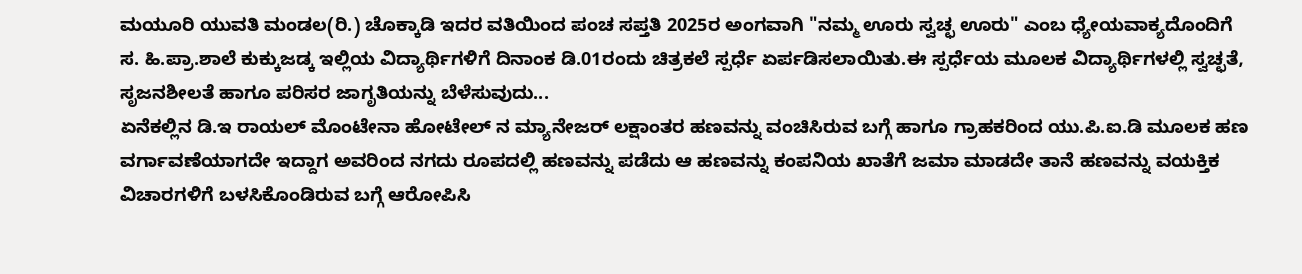ಮಯೂರಿ ಯುವತಿ ಮಂಡಲ(ರಿ.) ಚೊಕ್ಕಾಡಿ ಇದರ ವತಿಯಿಂದ ಪಂಚ ಸಪ್ತತಿ 2025ರ ಅಂಗವಾಗಿ "ನಮ್ಮ ಊರು ಸ್ವಚ್ಛ ಊರು" ಎಂಬ ಧ್ಯೇಯವಾಕ್ಯದೊಂದಿಗೆ ಸ. ಹಿ.ಪ್ರಾ.ಶಾಲೆ ಕುಕ್ಕುಜಡ್ಕ ಇಲ್ಲಿಯ ವಿದ್ಯಾರ್ಥಿಗಳಿಗೆ ದಿನಾಂಕ ಡಿ.01ರಂದು ಚಿತ್ರಕಲೆ ಸ್ಪರ್ಧೆ ಏರ್ಪಡಿಸಲಾಯಿತು.ಈ ಸ್ಪರ್ಧೆಯ ಮೂಲಕ ವಿದ್ಯಾರ್ಥಿಗಳಲ್ಲಿ ಸ್ವಚ್ಛತೆ, ಸೃಜನಶೀಲತೆ ಹಾಗೂ ಪರಿಸರ ಜಾಗೃತಿಯನ್ನು ಬೆಳೆಸುವುದು...
ಏನೆಕಲ್ಲಿನ ಡಿ.ಇ ರಾಯಲ್ ಮೊಂಟೇನಾ ಹೋಟೇಲ್ ನ ಮ್ಯಾನೇಜರ್ ಲಕ್ಷಾಂತರ ಹಣವನ್ನು ವಂಚಿಸಿರುವ ಬಗ್ಗೆ ಹಾಗೂ ಗ್ರಾಹಕರಿಂದ ಯು.ಪಿ.ಐ.ಡಿ ಮೂಲಕ ಹಣ ವರ್ಗಾವಣೆಯಾಗದೇ ಇದ್ದಾಗ ಅವರಿಂದ ನಗದು ರೂಪದಲ್ಲಿ ಹಣವನ್ನು ಪಡೆದು ಆ ಹಣವನ್ನು ಕಂಪನಿಯ ಖಾತೆಗೆ ಜಮಾ ಮಾಡದೇ ತಾನೆ ಹಣವನ್ನು ವಯಕ್ತಿಕ ವಿಚಾರಗಳಿಗೆ ಬಳಸಿಕೊಂಡಿರುವ ಬಗ್ಗೆ ಆರೋಪಿಸಿ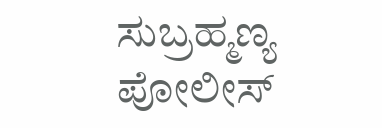ಸುಬ್ರಹ್ಮಣ್ಯ ಪೋಲೀಸ್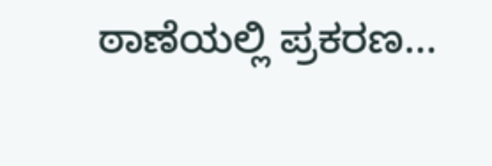ಠಾಣೆಯಲ್ಲಿ ಪ್ರಕರಣ...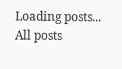Loading posts...
All posts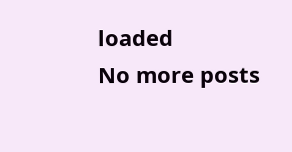loaded
No more posts